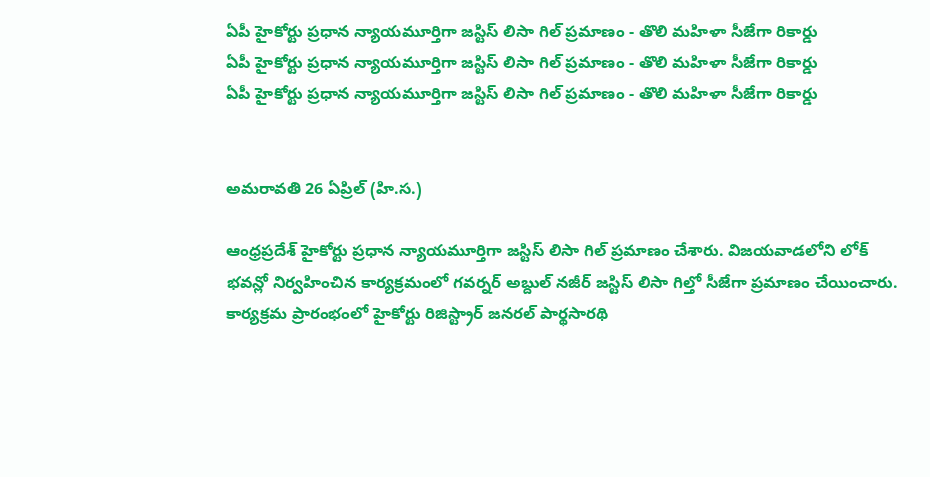ఏపీ హైకోర్టు ప్రధాన న్యాయమూర్తిగా జస్టిస్ లిసా గిల్ ప్రమాణం - తొలి మహిళా సీజేగా రికార్డు
ఏపీ హైకోర్టు ప్రధాన న్యాయమూర్తిగా జస్టిస్ లిసా గిల్ ప్రమాణం - తొలి మహిళా సీజేగా రికార్డు
ఏపీ హైకోర్టు ప్రధాన న్యాయమూర్తిగా జస్టిస్ లిసా గిల్ ప్రమాణం - తొలి మహిళా సీజేగా రికార్డు


అమరావతి 26 ఏప్రిల్ (హి.స.)

ఆంధ్రప్రదేశ్ హైకోర్టు ప్రధాన న్యాయమూర్తిగా జస్టిస్ లిసా గిల్ ప్రమాణం చేశారు. విజయవాడలోని లోక్ భవన్లో నిర్వహించిన కార్యక్రమంలో గవర్నర్ అబ్దుల్ నజీర్ జస్టిస్ లిసా గిల్తో సీజేగా ప్రమాణం చేయించారు. కార్యక్రమ ప్రారంభంలో హైకోర్టు రిజిస్ట్రార్ జనరల్ పార్థసారథి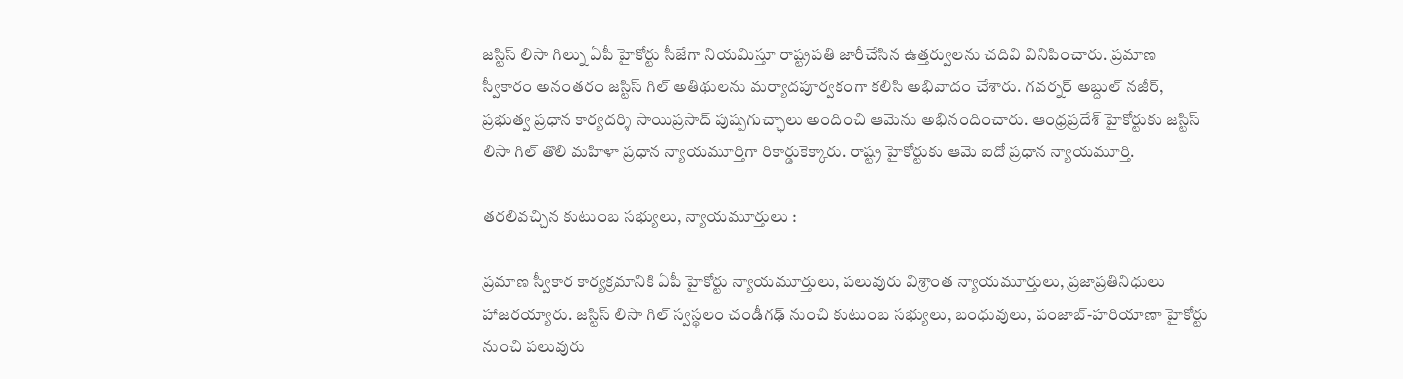జస్టిస్ లిసా గిల్ను ఏపీ హైకోర్టు సీజేగా నియమిస్తూ రాష్ట్రపతి జారీచేసిన ఉత్తర్వులను చదివి వినిపించారు. ప్రమాణ స్వీకారం అనంతరం జస్టిస్ గిల్ అతిథులను మర్యాదపూర్వకంగా కలిసి అభివాదం చేశారు. గవర్నర్ అబ్దుల్ నజీర్, ప్రభుత్వ ప్రధాన కార్యదర్శి సాయిప్రసాద్ పుష్పగుచ్ఛాలు అందించి ఆమెను అభినందించారు. ఆంధ్రప్రదేశ్ హైకోర్టుకు జస్టిస్ లిసా గిల్ తొలి మహిళా ప్రధాన న్యాయమూర్తిగా రికార్డుకెక్కారు. రాష్ట్ర హైకోర్టుకు ఆమె ఐదో ప్రధాన న్యాయమూర్తి.

తరలివచ్చిన కుటుంబ సభ్యులు, న్యాయమూర్తులు :

ప్రమాణ స్వీకార కార్యక్రమానికి ఏపీ హైకోర్టు న్యాయమూర్తులు, పలువురు విశ్రాంత న్యాయమూర్తులు, ప్రజాప్రతినిధులు హాజరయ్యారు. జస్టిస్ లిసా గిల్ స్వస్థలం చండీగఢ్ నుంచి కుటుంబ సభ్యులు, బంధువులు, పంజాబ్-హరియాణా హైకోర్టు నుంచి పలువురు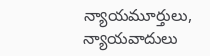న్యాయమూర్తులు, న్యాయవాదులు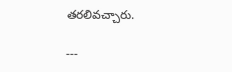తరలివచ్చారు.

---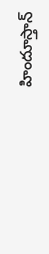హిందూస్తాన్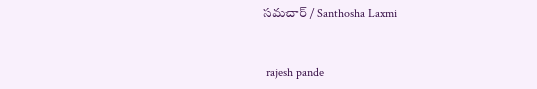సమచార్ / Santhosha Laxmi


 rajesh pande